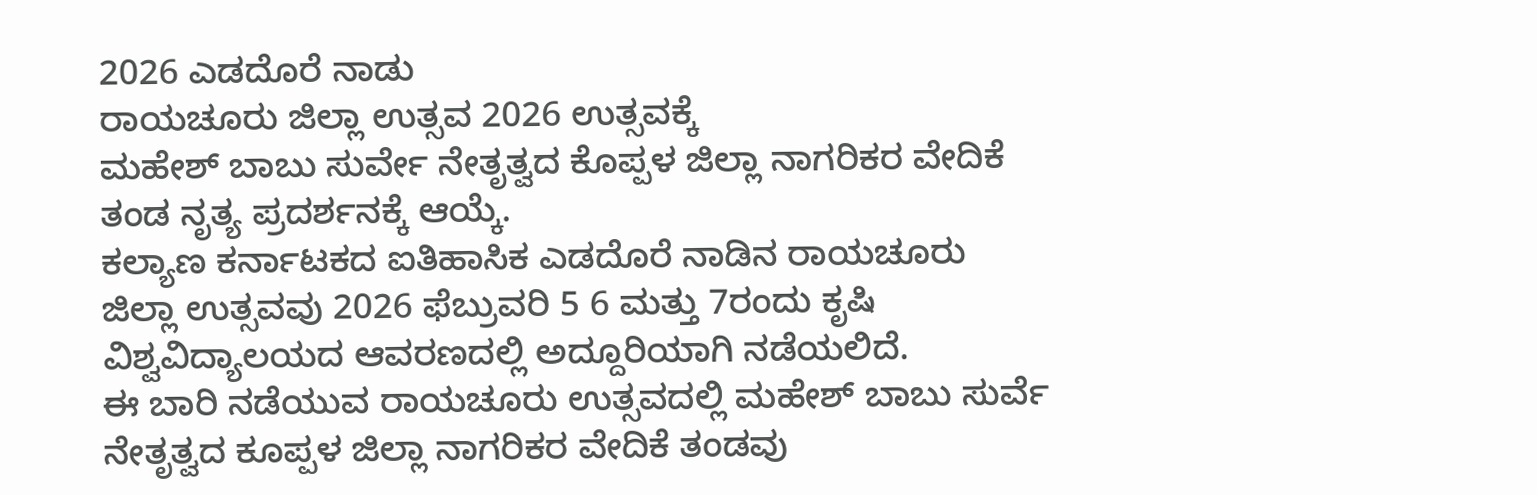2026 ಎಡದೊರೆ ನಾಡು
ರಾಯಚೂರು ಜಿಲ್ಲಾ ಉತ್ಸವ 2026 ಉತ್ಸವಕ್ಕೆ
ಮಹೇಶ್ ಬಾಬು ಸುರ್ವೇ ನೇತೃತ್ವದ ಕೊಪ್ಪಳ ಜಿಲ್ಲಾ ನಾಗರಿಕರ ವೇದಿಕೆ ತಂಡ ನೃತ್ಯ ಪ್ರದರ್ಶನಕ್ಕೆ ಆಯ್ಕೆ.
ಕಲ್ಯಾಣ ಕರ್ನಾಟಕದ ಐತಿಹಾಸಿಕ ಎಡದೊರೆ ನಾಡಿನ ರಾಯಚೂರು ಜಿಲ್ಲಾ ಉತ್ಸವವು 2026 ಫೆಬ್ರುವರಿ 5 6 ಮತ್ತು 7ರಂದು ಕೃಷಿ ವಿಶ್ವವಿದ್ಯಾಲಯದ ಆವರಣದಲ್ಲಿ ಅದ್ದೂರಿಯಾಗಿ ನಡೆಯಲಿದೆ.
ಈ ಬಾರಿ ನಡೆಯುವ ರಾಯಚೂರು ಉತ್ಸವದಲ್ಲಿ ಮಹೇಶ್ ಬಾಬು ಸುರ್ವೆ ನೇತೃತ್ವದ ಕೂಪ್ಪಳ ಜಿಲ್ಲಾ ನಾಗರಿಕರ ವೇದಿಕೆ ತಂಡವು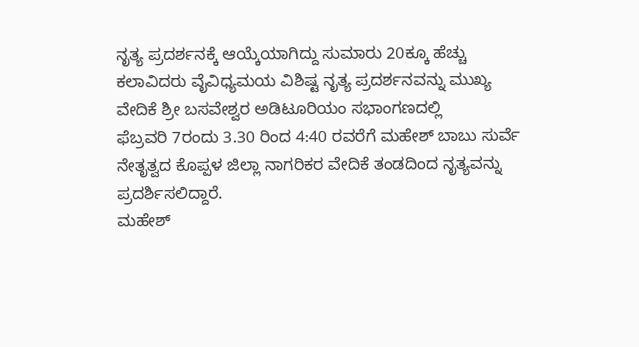ನೃತ್ಯ ಪ್ರದರ್ಶನಕ್ಕೆ ಆಯ್ಕೆಯಾಗಿದ್ದು ಸುಮಾರು 20ಕ್ಕೂ ಹೆಚ್ಚು ಕಲಾವಿದರು ವೈವಿಧ್ಯಮಯ ವಿಶಿಷ್ಟ ನೃತ್ಯ ಪ್ರದರ್ಶನವನ್ನು ಮುಖ್ಯ ವೇದಿಕೆ ಶ್ರೀ ಬಸವೇಶ್ವರ ಅಡಿಟೂರಿಯಂ ಸಭಾಂಗಣದಲ್ಲಿ
ಫೆಬ್ರವರಿ 7ರಂದು 3.30 ರಿಂದ 4:40 ರವರೆಗೆ ಮಹೇಶ್ ಬಾಬು ಸುರ್ವೆ ನೇತೃತ್ವದ ಕೊಪ್ಪಳ ಜಿಲ್ಲಾ ನಾಗರಿಕರ ವೇದಿಕೆ ತಂಡದಿಂದ ನೃತ್ಯವನ್ನು ಪ್ರದರ್ಶಿಸಲಿದ್ದಾರೆ.
ಮಹೇಶ್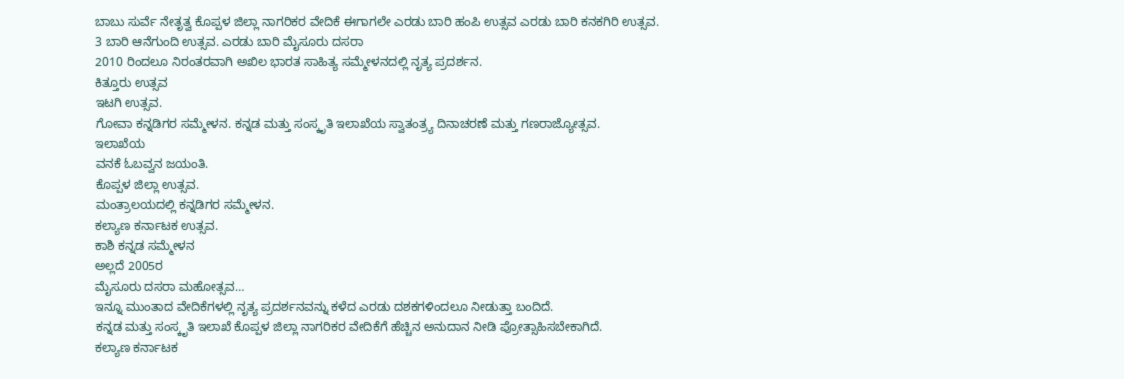ಬಾಬು ಸುರ್ವೆ ನೇತೃತ್ವ ಕೊಪ್ಪಳ ಜಿಲ್ಲಾ ನಾಗರಿಕರ ವೇದಿಕೆ ಈಗಾಗಲೇ ಎರಡು ಬಾರಿ ಹಂಪಿ ಉತ್ಸವ ಎರಡು ಬಾರಿ ಕನಕಗಿರಿ ಉತ್ಸವ.
3 ಬಾರಿ ಆನೆಗುಂದಿ ಉತ್ಸವ. ಎರಡು ಬಾರಿ ಮೈಸೂರು ದಸರಾ
2010 ರಿಂದಲೂ ನಿರಂತರವಾಗಿ ಅಖಿಲ ಭಾರತ ಸಾಹಿತ್ಯ ಸಮ್ಮೇಳನದಲ್ಲಿ ನೃತ್ಯ ಪ್ರದರ್ಶನ.
ಕಿತ್ತೂರು ಉತ್ಸವ
ಇಟಗಿ ಉತ್ಸವ.
ಗೋವಾ ಕನ್ನಡಿಗರ ಸಮ್ಮೇಳನ. ಕನ್ನಡ ಮತ್ತು ಸಂಸ್ಕೃತಿ ಇಲಾಖೆಯ ಸ್ವಾತಂತ್ರ್ಯ ದಿನಾಚರಣೆ ಮತ್ತು ಗಣರಾಜ್ಯೋತ್ಸವ.
ಇಲಾಖೆಯ
ವನಕೆ ಓಬವ್ವನ ಜಯಂತಿ.
ಕೊಪ್ಪಳ ಜಿಲ್ಲಾ ಉತ್ಸವ.
ಮಂತ್ರಾಲಯದಲ್ಲಿ ಕನ್ನಡಿಗರ ಸಮ್ಮೇಳನ.
ಕಲ್ಯಾಣ ಕರ್ನಾಟಕ ಉತ್ಸವ.
ಕಾಶಿ ಕನ್ನಡ ಸಮ್ಮೇಳನ
ಅಲ್ಲದೆ 2005ರ
ಮೈಸೂರು ದಸರಾ ಮಹೋತ್ಸವ…
ಇನ್ನೂ ಮುಂತಾದ ವೇದಿಕೆಗಳಲ್ಲಿ ನೃತ್ಯ ಪ್ರದರ್ಶನವನ್ನು ಕಳೆದ ಎರಡು ದಶಕಗಳಿಂದಲೂ ನೀಡುತ್ತಾ ಬಂದಿದೆ.
ಕನ್ನಡ ಮತ್ತು ಸಂಸ್ಕೃತಿ ಇಲಾಖೆ ಕೊಪ್ಪಳ ಜಿಲ್ಲಾ ನಾಗರಿಕರ ವೇದಿಕೆಗೆ ಹೆಚ್ಚಿನ ಅನುದಾನ ನೀಡಿ ಪ್ರೋತ್ಸಾಹಿಸಬೇಕಾಗಿದೆ.
ಕಲ್ಯಾಣ ಕರ್ನಾಟಕ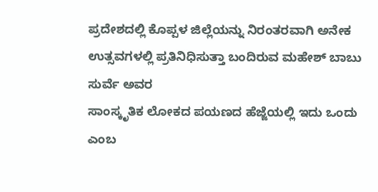ಪ್ರದೇಶದಲ್ಲಿ ಕೊಪ್ಪಳ ಜಿಲ್ಲೆಯನ್ನು ನಿರಂತರವಾಗಿ ಅನೇಕ ಉತ್ಸವಗಳಲ್ಲಿ ಪ್ರತಿನಿಧಿಸುತ್ತಾ ಬಂದಿರುವ ಮಹೇಶ್ ಬಾಬು ಸುರ್ವೆ ಅವರ
ಸಾಂಸ್ಕೃತಿಕ ಲೋಕದ ಪಯಣದ ಹೆಜ್ಜೆಯಲ್ಲಿ ಇದು ಒಂದು ಎಂಬ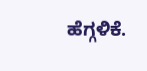ಹೆಗ್ಗಳಿಕೆ.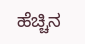ಹೆಚ್ಚಿನ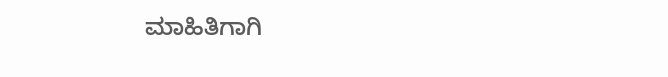ಮಾಹಿತಿಗಾಗಿ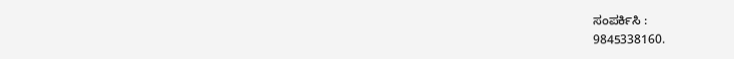ಸಂಪರ್ಕಿಸಿ :
9845338160.